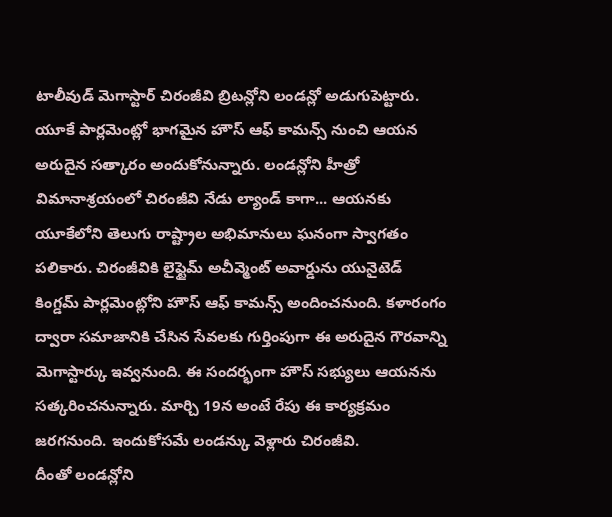టాలీవుడ్ మెగాస్టార్ చిరంజీవి బ్రిటన్లోని లండన్లో అడుగుపెట్టారు. యూకే పార్లమెంట్లో భాగమైన హౌస్ ఆఫ్ కామన్స్ నుంచి ఆయన అరుదైన సత్కారం అందుకోనున్నారు. లండన్లోని హీత్రో విమానాశ్రయంలో చిరంజీవి నేడు ల్యాండ్ కాగా... ఆయనకు యూకేలోని తెలుగు రాష్ట్రాల అభిమానులు ఘనంగా స్వాగతం పలికారు. చిరంజీవికి లైఫ్టైమ్ అచీవ్మెంట్ అవార్డును యునైటెడ్ కింగ్డమ్ పార్లమెంట్లోని హౌస్ ఆఫ్ కామన్స్ అందించనుంది. కళారంగం ద్వారా సమాజానికి చేసిన సేవలకు గుర్తింపుగా ఈ అరుదైన గౌరవాన్ని మెగాస్టార్కు ఇవ్వనుంది. ఈ సందర్భంగా హౌస్ సభ్యులు ఆయనను సత్కరించనున్నారు. మార్చి 19న అంటే రేపు ఈ కార్యక్రమం జరగనుంది. ఇందుకోసమే లండన్కు వెళ్లారు చిరంజీవి.
దీంతో లండన్లోని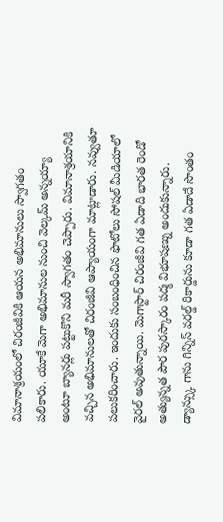విమానాశ్రయంలో చిరంజీవికి ఆయన అభిమానులు స్వాగతం పలికారు. యూకే మెగా అభిమానుల నుంచి వెల్కమ్ అన్నయ్యా అంటూ బ్యానర్లు పట్టుకొని మరీ స్వాగతం చెప్పారు. విమానాశ్రయానికి వచ్చిన అభిమానులతో చిరంజీవి ఆప్యాయంగా మాట్లాడారు. నవ్వుతూ పలుకరించారు. ఇందుకు సంబంధించిన ఫొటోలు సోషల్ మీడియాలో వైరల్ అవుతున్నాయి. మెగాస్టార్ చిరంజీవి గత ఏడాది భారత రెండో అత్యున్నత పౌర పురస్కారం పద్మ విభూషణ్ను అందుకున్నారు. డ్యాన్స్కు గాను గిన్నిస్ వరల్డ్ రికార్డును కూడా గత ఏడాదే సొంతం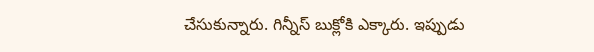చేసుకున్నారు. గిన్నీస్ బుక్లోకి ఎక్కారు. ఇప్పుడు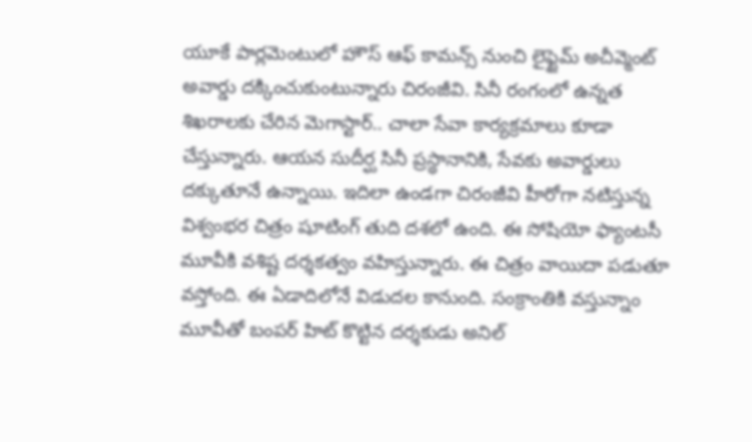యూకే పార్లమెంటులో హౌస్ ఆఫ్ కామన్స్ నుంచి లైఫ్టైమ్ అచీవ్మెంట్ అవార్డు దక్కించుకుంటున్నారు చిరంజీవి. సినీ రంగంలో ఉన్నత శిఖరాలకు చేరిన మెగాస్టార్.. చాలా సేవా కార్యక్రమాలు కూడా చేస్తున్నారు. ఆయన సుదీర్ఘ సినీ ప్రస్థానానికి, సేవకు అవార్డులు దక్కుతూనే ఉన్నాయి. ఇదిలా ఉండగా చిరంజీవి హీరోగా నటిస్తున్న విశ్వంభర చిత్రం షూటింగ్ తుది దశలో ఉంది. ఈ సోషియో ఫ్యాంటసీ మూవీకి వశిష్ట దర్శకత్వం వహిస్తున్నారు. ఈ చిత్రం వాయిదా పడుతూ వస్తోంది. ఈ ఏడాదిలోనే విడుదల కానుంది. సంక్రాంతికి వస్తున్నాం మూవీతో బంపర్ హిట్ కొట్టిన దర్శకుడు అనిల్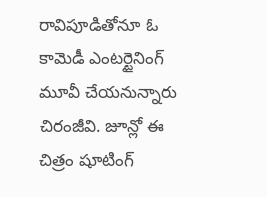రావిపూడితోనూ ఓ కామెడీ ఎంటర్టైనింగ్ మూవీ చేయనున్నారు చిరంజీవి. జూన్లో ఈ చిత్రం షూటింగ్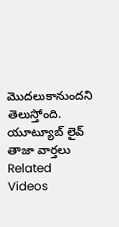మొదలుకానుందని తెలుస్తోంది.
యూట్యూబ్ లైవ్
తాజా వార్తలు
Related Videos